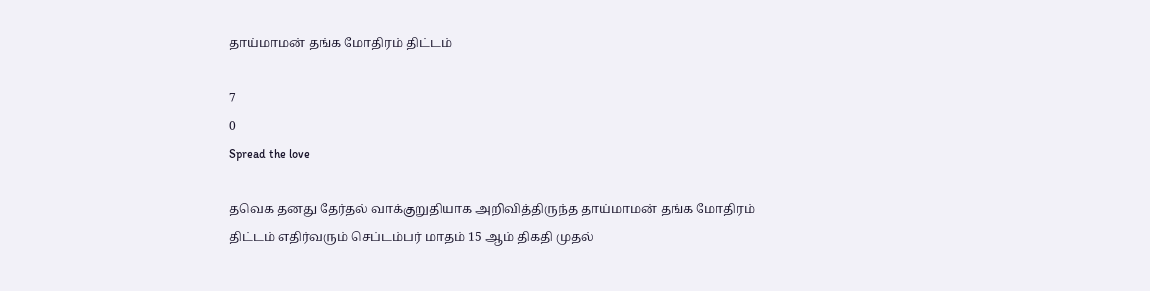தாய்மாமன் தங்க மோதிரம் திட்டம்

7
0
Spread the love

தவெக தனது தேர்தல் வாக்குறுதியாக அறிவித்திருந்த தாய்மாமன் தங்க மோதிரம் திட்டம் எதிர்வரும் செப்டம்பர் மாதம் 15 ஆம் திகதி முதல்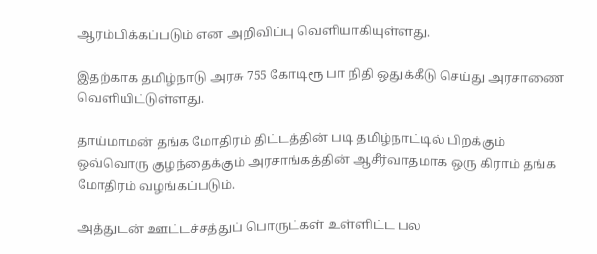ஆரம்பிக்கப்படும் என அறிவிப்பு வெளியாகியுள்ளது.

இதற்காக தமிழ்நாடு அரசு 755 கோடிரூ பா நிதி ஒதுக்கீடு செய்து அரசாணை வெளியிட்டுள்ளது.

தாய்மாமன் தங்க மோதிரம் திட்டத்தின் படி தமிழ்நாட்டில் பிறக்கும் ஒவ்வொரு குழந்தைக்கும் அரசாங்கத்தின் ஆசீர்வாதமாக ஒரு கிராம் தங்க மோதிரம் வழங்கப்படும்.

அத்துடன் ஊட்டச்சத்துப் பொருட்கள் உள்ளிட்ட பல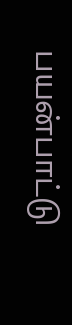பயன்பாட்டு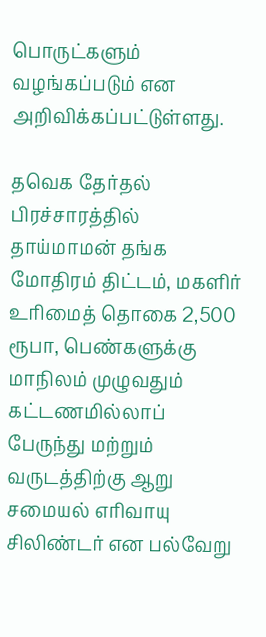பொருட்களும் வழங்கப்படும் என அறிவிக்கப்பட்டுள்ளது.

தவெக தேர்தல் பிரச்சாரத்தில் தாய்மாமன் தங்க மோதிரம் திட்டம், மகளிர் உரிமைத் தொகை 2,500 ரூபா, பெண்களுக்கு மாநிலம் முழுவதும் கட்டணமில்லாப் பேருந்து மற்றும் வருடத்திற்கு ஆறு சமையல் எரிவாயு சிலிண்டர் என பல்வேறு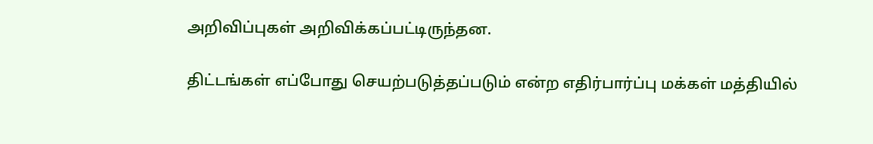அறிவிப்புகள் அறிவிக்கப்பட்டிருந்தன.

திட்டங்கள் எப்போது செயற்படுத்தப்படும் என்ற எதிர்பார்ப்பு மக்கள் மத்தியில்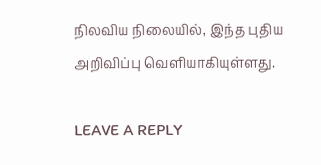நிலவிய நிலையில், இந்த புதிய அறிவிப்பு வெளியாகியுள்ளது.

LEAVE A REPLY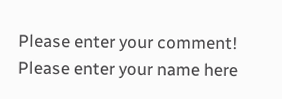Please enter your comment!
Please enter your name here